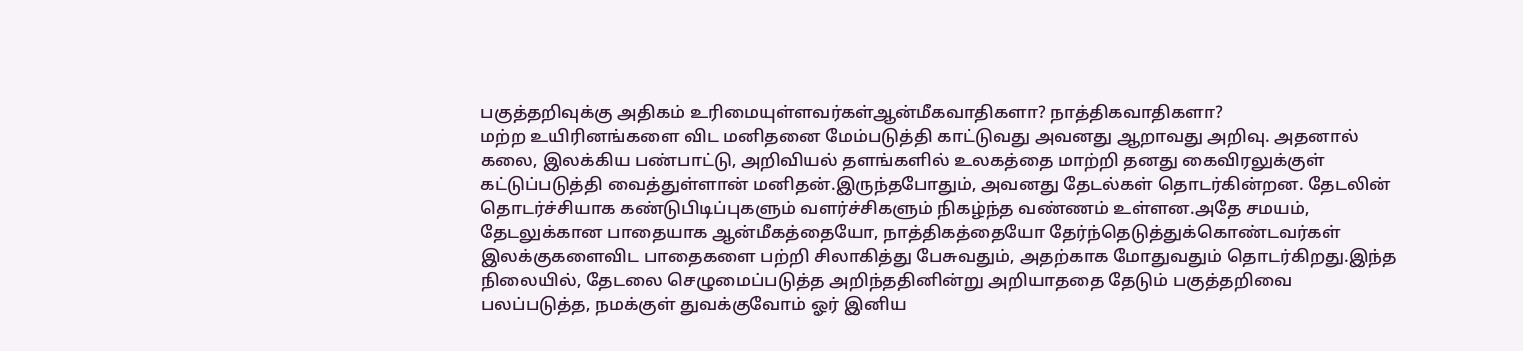பகுத்தறிவுக்கு அதிகம் உரிமையுள்ளவர்கள்ஆன்மீகவாதிகளா? நாத்திகவாதிகளா?
மற்ற உயிரினங்களை விட மனிதனை மேம்படுத்தி காட்டுவது அவனது ஆறாவது அறிவு. அதனால் கலை, இலக்கிய பண்பாட்டு, அறிவியல் தளங்களில் உலகத்தை மாற்றி தனது கைவிரலுக்குள் கட்டுப்படுத்தி வைத்துள்ளான் மனிதன்.இருந்தபோதும், அவனது தேடல்கள் தொடர்கின்றன. தேடலின் தொடர்ச்சியாக கண்டுபிடிப்புகளும் வளர்ச்சிகளும் நிகழ்ந்த வண்ணம் உள்ளன.அதே சமயம், தேடலுக்கான பாதையாக ஆன்மீகத்தையோ, நாத்திகத்தையோ தேர்ந்தெடுத்துக்கொண்டவர்கள் இலக்குகளைவிட பாதைகளை பற்றி சிலாகித்து பேசுவதும், அதற்காக மோதுவதும் தொடர்கிறது.இந்த நிலையில், தேடலை செழுமைப்படுத்த அறிந்ததினின்று அறியாததை தேடும் பகுத்தறிவை பலப்படுத்த, நமக்குள் துவக்குவோம் ஓர் இனிய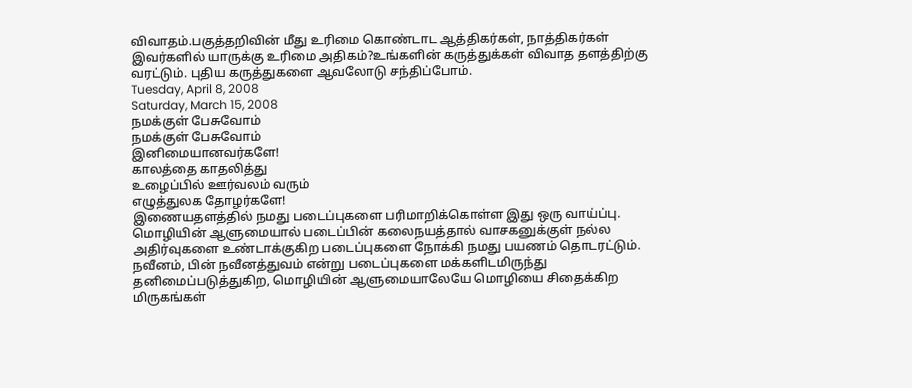விவாதம்.பகுத்தறிவின் மீது உரிமை கொண்டாட ஆத்திகர்கள், நாத்திகர்கள் இவர்களில் யாருக்கு உரிமை அதிகம்?உங்களின் கருத்துக்கள் விவாத தளத்திற்கு வரட்டும். புதிய கருத்துகளை ஆவலோடு சந்திப்போம்.
Tuesday, April 8, 2008
Saturday, March 15, 2008
நமக்குள் பேசுவோம்
நமக்குள் பேசுவோம்
இனிமையானவர்களே!
காலத்தை காதலித்து
உழைப்பில் ஊர்வலம் வரும்
எழுத்துலக தோழர்களே!
இணையதளத்தில் நமது படைப்புகளை பரிமாறிக்கொள்ள இது ஒரு வாய்ப்பு.
மொழியின் ஆளுமையால் படைப்பின் கலைநயத்தால் வாசகனுக்குள் நல்ல அதிர்வுகளை உண்டாக்குகிற படைப்புகளை நோக்கி நமது பயணம் தொடரட்டும்.
நவீனம், பின் நவீனத்துவம் என்று படைப்புகளை மக்களிடமிருந்து தனிமைப்படுத்துகிற, மொழியின் ஆளுமையாலேயே மொழியை சிதைக்கிற மிருகங்கள்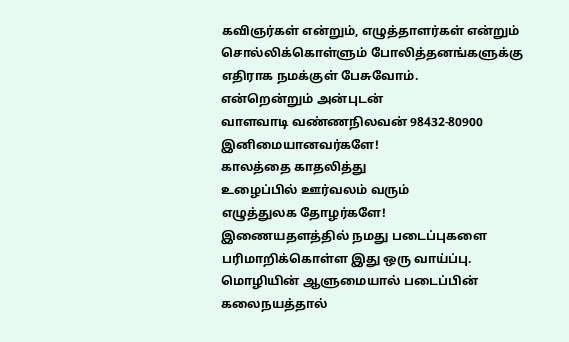கவிஞர்கள் என்றும், எழுத்தாளர்கள் என்றும் சொல்லிக்கொள்ளும் போலித்தனங்களுக்கு எதிராக நமக்குள் பேசுவோம்.
என்றென்றும் அன்புடன்
வாளவாடி வண்ணநிலவன் 98432-80900
இனிமையானவர்களே!
காலத்தை காதலித்து
உழைப்பில் ஊர்வலம் வரும்
எழுத்துலக தோழர்களே!
இணையதளத்தில் நமது படைப்புகளை பரிமாறிக்கொள்ள இது ஒரு வாய்ப்பு.
மொழியின் ஆளுமையால் படைப்பின் கலைநயத்தால்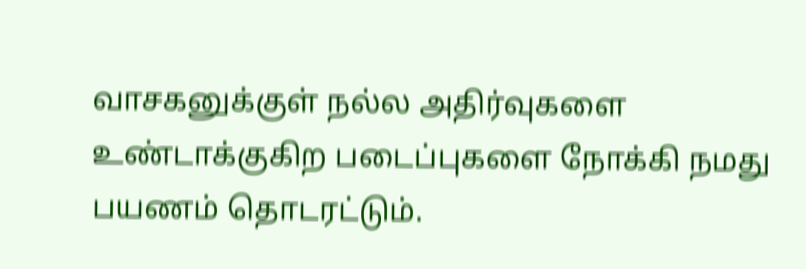வாசகனுக்குள் நல்ல அதிர்வுகளை உண்டாக்குகிற படைப்புகளை நோக்கி நமது பயணம் தொடரட்டும்.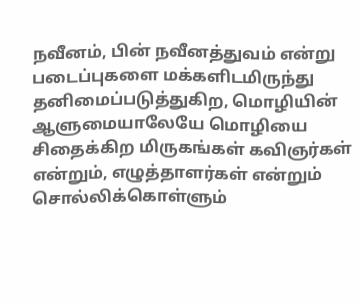நவீனம், பின் நவீனத்துவம் என்று படைப்புகளை மக்களிடமிருந்து தனிமைப்படுத்துகிற, மொழியின் ஆளுமையாலேயே மொழியை சிதைக்கிற மிருகங்கள் கவிஞர்கள் என்றும், எழுத்தாளர்கள் என்றும் சொல்லிக்கொள்ளும்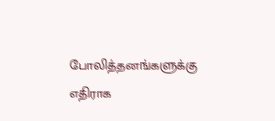போலித்தனங்களுக்கு எதிராக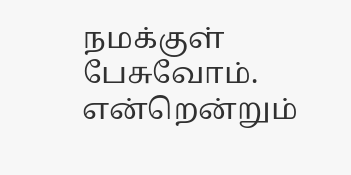நமக்குள் பேசுவோம்.
என்றென்றும்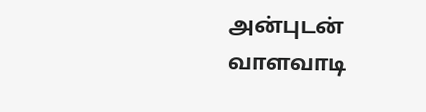அன்புடன்
வாளவாடி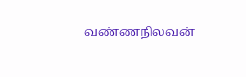வண்ணநிலவன்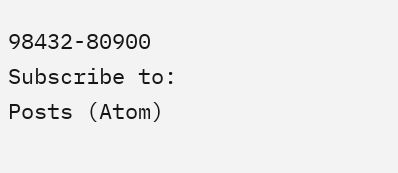98432-80900
Subscribe to:
Posts (Atom)